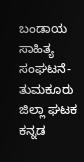ಬಂಡಾಯ ಸಾಹಿತ್ಯ ಸಂಘಟನೆ-ತುಮಕೂರು ಜಿಲ್ಲಾ ಘಟಕ
ಕನ್ನಡ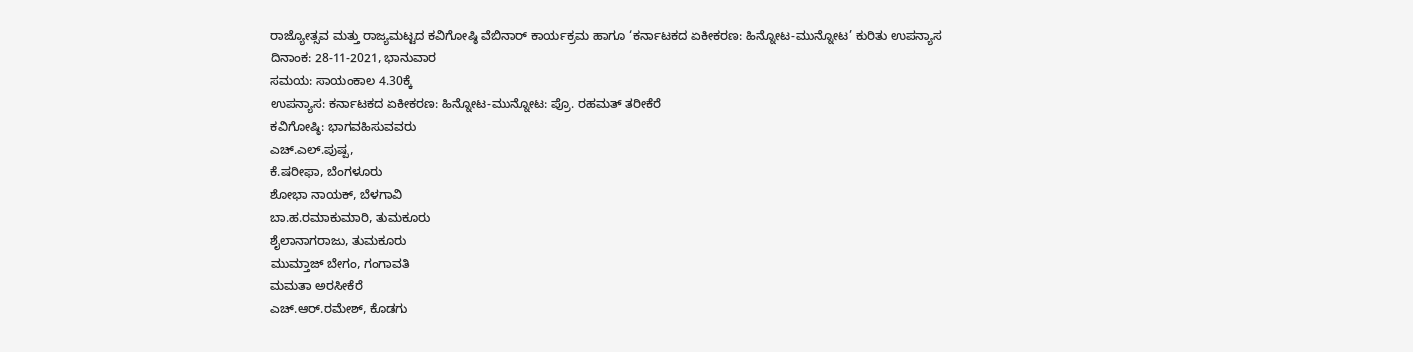ರಾಜ್ಯೋತ್ಸವ ಮತ್ತು ರಾಜ್ಯಮಟ್ಟದ ಕವಿಗೋಷ್ಠಿ ವೆಬಿನಾರ್ ಕಾರ್ಯಕ್ರಮ ಹಾಗೂ ‘ಕರ್ನಾಟಕದ ಏಕೀಕರಣ: ಹಿನ್ನೋಟ-ಮುನ್ನೋಟ’ ಕುರಿತು ಉಪನ್ಯಾಸ
ದಿನಾಂಕ: 28-11-2021, ಭಾನುವಾರ
ಸಮಯ: ಸಾಯಂಕಾಲ 4.30ಕ್ಕೆ
ಉಪನ್ಯಾಸ: ಕರ್ನಾಟಕದ ಏಕೀಕರಣ: ಹಿನ್ನೋಟ-ಮುನ್ನೋಟ: ಪ್ರೊ. ರಹಮತ್ ತರೀಕೆರೆ
ಕವಿಗೋಷ್ಠಿ: ಭಾಗವಹಿಸುವವರು
ಎಚ್.ಎಲ್.ಪುಷ್ಪ,
ಕೆ.ಷರೀಫಾ, ಬೆಂಗಳೂರು
ಶೋಭಾ ನಾಯಕ್, ಬೆಳಗಾವಿ
ಬಾ.ಹ.ರಮಾಕುಮಾರಿ, ತುಮಕೂರು
ಶೈಲಾನಾಗರಾಜು, ತುಮಕೂರು
ಮುಮ್ತಾಜ್ ಬೇಗಂ, ಗಂಗಾವತಿ
ಮಮತಾ ಅರಸೀಕೆರೆ
ಎಚ್.ಆರ್.ರಮೇಶ್, ಕೊಡಗು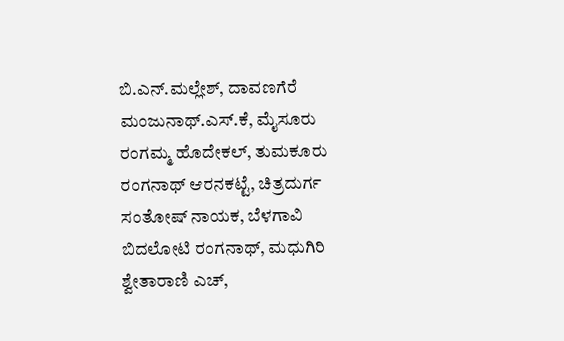ಬಿ.ಎನ್.ಮಲ್ಲೇಶ್, ದಾವಣಗೆರೆ
ಮಂಜುನಾಥ್.ಎಸ್.ಕೆ, ಮೈಸೂರು
ರಂಗಮ್ಮ ಹೊದೇಕಲ್, ತುಮಕೂರು
ರಂಗನಾಥ್ ಆರನಕಟ್ಟೆ, ಚಿತ್ರದುರ್ಗ
ಸಂತೋಷ್ ನಾಯಕ, ಬೆಳಗಾವಿ
ಬಿದಲೋಟಿ ರಂಗನಾಥ್, ಮಧುಗಿರಿ
ಶ್ವೇತಾರಾಣಿ ಎಚ್,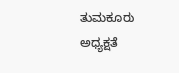ತುಮಕೂರು
ಅಧ್ಯಕ್ಷತೆ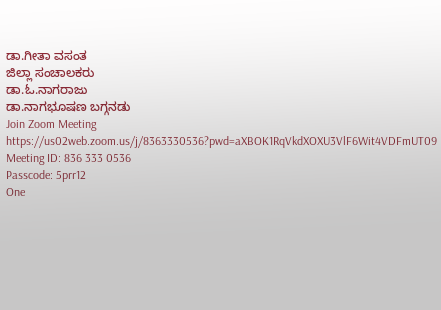ಡಾ.ಗೀತಾ ವಸಂತ
ಜಿಲ್ಲಾ ಸಂಚಾಲಕರು
ಡಾ.ಓ.ನಾಗರಾಜು
ಡಾ.ನಾಗಭೂಷಣ ಬಗ್ಗನಡು
Join Zoom Meeting
https://us02web.zoom.us/j/8363330536?pwd=aXBOK1RqVkdXOXU3VlF6Wit4VDFmUT09
Meeting ID: 836 333 0536
Passcode: 5prr12
One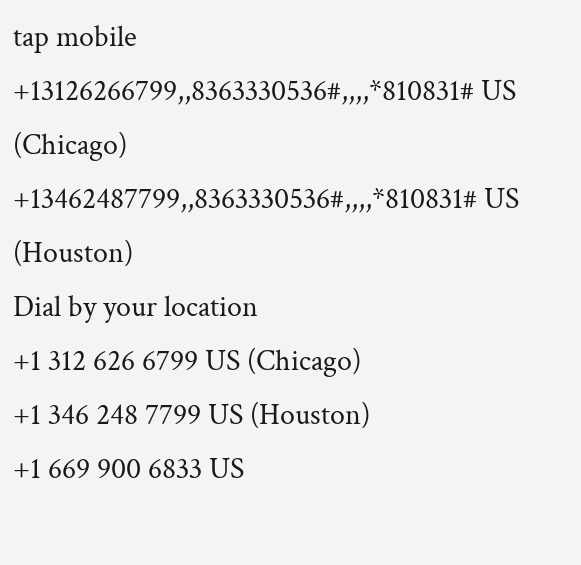tap mobile
+13126266799,,8363330536#,,,,*810831# US (Chicago)
+13462487799,,8363330536#,,,,*810831# US (Houston)
Dial by your location
+1 312 626 6799 US (Chicago)
+1 346 248 7799 US (Houston)
+1 669 900 6833 US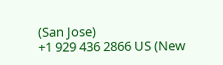(San Jose)
+1 929 436 2866 US (New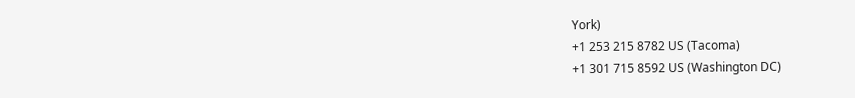York)
+1 253 215 8782 US (Tacoma)
+1 301 715 8592 US (Washington DC)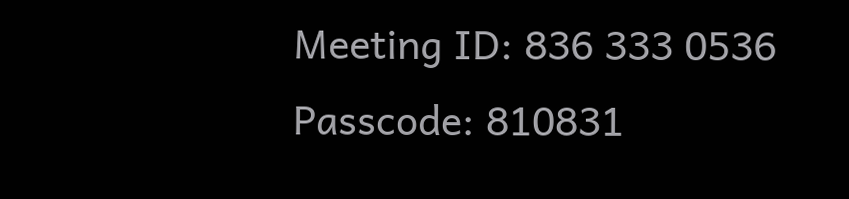Meeting ID: 836 333 0536
Passcode: 810831